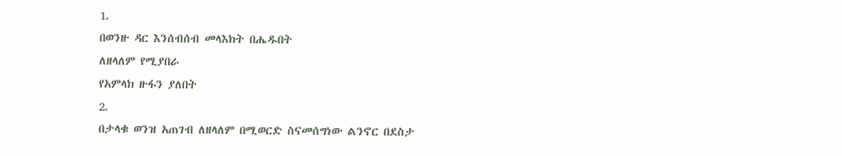1.
በወንዙ ዳር እንሰብሰብ መላእክት በሔዱበት
ለዘላለም የሚያበራ
የአምላክ ዙፋን ያለበት
2.
በታላቁ ወንዝ አጠገብ ለዘላለም በሚወርድ ስናመሰግነው ልንኖር በደስታ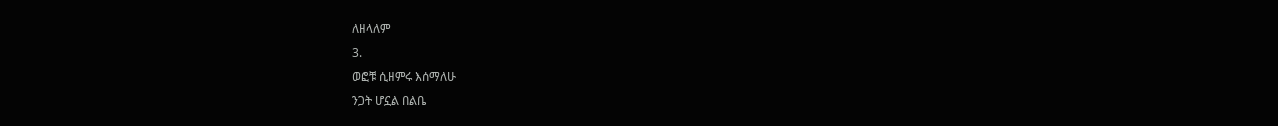ለዘላለም
3.
ወፎቹ ሲዘምሩ እሰማለሁ
ንጋት ሆኗል በልቤ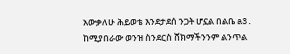አውቃለሁ ሕይወቴ እንደታደሰ ንጋት ሆኗል በልቤ a3. ከሚያበራው ወንዝ ስንደርስ ሸክማችንንም ልንጥል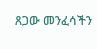ጸጋው መንፈሳችን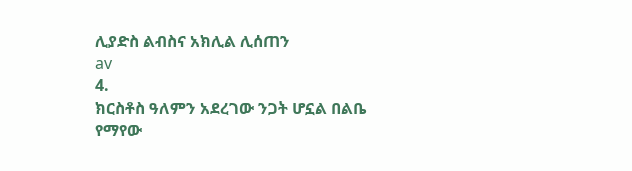ሊያድስ ልብስና አክሊል ሊሰጠን
av
4.
ክርስቶስ ዓለምን አደረገው ንጋት ሆኗል በልቤ
የማየው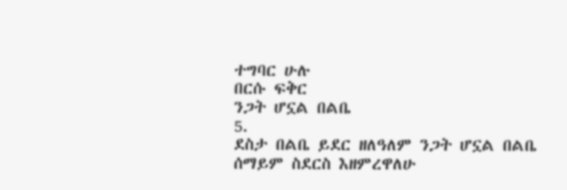ተግባር ሁሉ
በርሱ ፍቅር
ንጋት ሆኗል በልቤ
5.
ደስታ በልቤ ይደር ዘለዓለም ንጋት ሆኗል በልቤ
ሰማይም ስደርስ እዘምረዋለሁ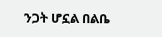ንጋት ሆኗል በልቤ